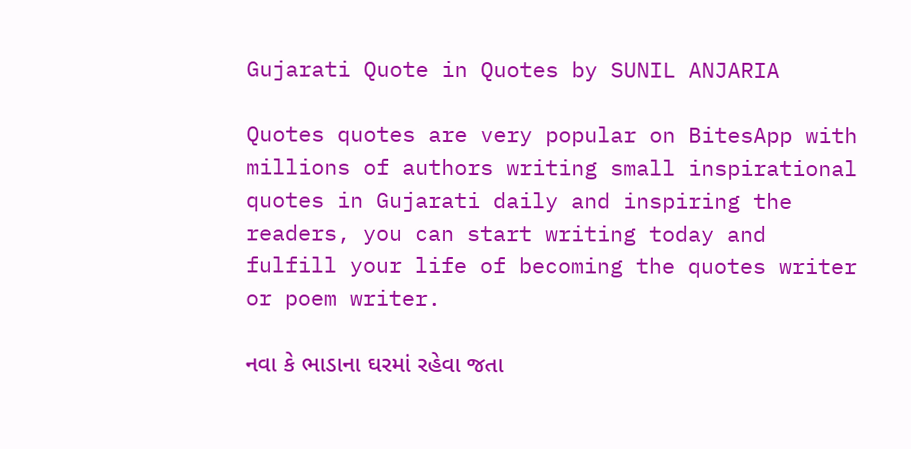Gujarati Quote in Quotes by SUNIL ANJARIA

Quotes quotes are very popular on BitesApp with millions of authors writing small inspirational quotes in Gujarati daily and inspiring the readers, you can start writing today and fulfill your life of becoming the quotes writer or poem writer.

નવા કે ભાડાના ઘરમાં રહેવા જતા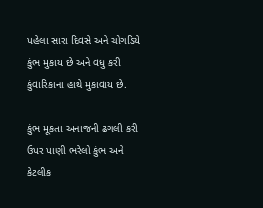પહેલા સારા દિવસે અને ચોગડિયે કુંભ મુકાય છે અને વધુ કરી કુંવારિકાના હાથે મુકાવાય છે.

કુંભ મૂકતા અનાજની ઢગલી કરી ઉપર પાણી ભરેલો કુંભ અને કેટલીક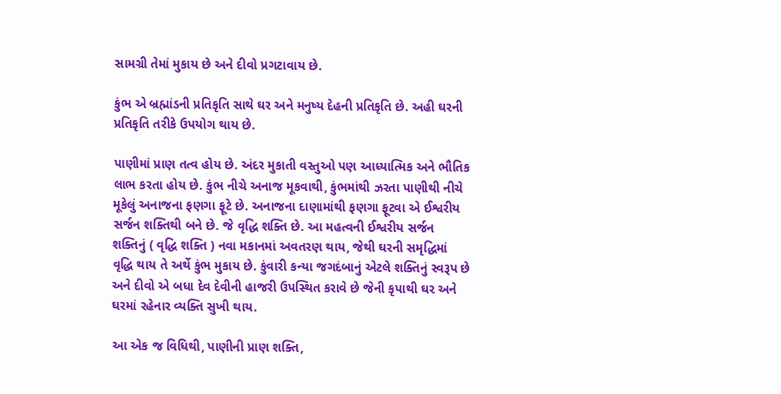સામગ્રી તેમાં મુકાય છે અને દીવો પ્રગટાવાય છે.

કુંભ એ બ્રહ્માંડની પ્રતિકૃતિ સાથે ઘર અને મનુષ્ય દેહની પ્રતિકૃતિ છે. અહી ઘરની પ્રતિકૃતિ તરીકે ઉપયોગ થાય છે.

પાણીમાં પ્રાણ તત્વ હોય છે. અંદર મુકાતી વસ્તુઓ પણ આધ્યાત્મિક અને ભૌતિક લાભ કરતા હોય છે. કુંભ નીચે અનાજ મૂકવાથી, કુંભમાંથી ઝરતા પાણીથી નીચે મૂકેલું અનાજના ફણગા ફૂટે છે. અનાજના દાણામાંથી ફણગા ફૂટવા એ ઈશ્વરીય સર્જન શક્તિથી બને છે. જે વૃદ્ધિ શક્તિ છે. આ મહત્વની ઈશ્વરીય સર્જન શક્તિનું ( વૃદ્ધિ શક્તિ ) નવા મકાનમાં અવતરણ થાય, જેથી ઘરની સમૃદ્ધિમાં વૃદ્ધિ થાય તે અર્થે કુંભ મુકાય છે. કુંવારી કન્યા જગદંબાનું એટલે શક્તિનું સ્વરૂપ છે અને દીવો એ બધા દેવ દેવીની હાજરી ઉપસ્થિત કરાવે છે જેની કૃપાથી ઘર અને ઘરમાં રહેનાર વ્યક્તિ સુખી થાય.

આ એક જ વિધિથી, પાણીની પ્રાણ શક્તિ,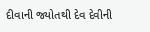દીવાની જ્યોતથી દેવ દેવીની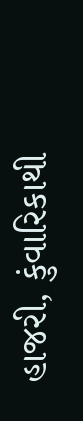હાજરી, કુંવારિકાથી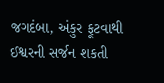જગદંબા, અંકુર ફૂટવાથી ઈશ્વરની સર્જન શકતી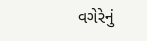વગેરેનું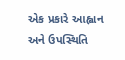એક પ્રકારે આહ્વાન અને ઉપસ્થિતિ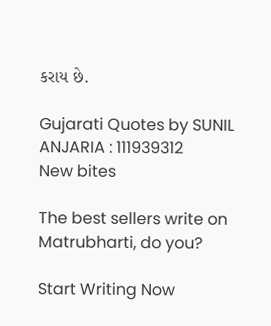કરાય છે.

Gujarati Quotes by SUNIL ANJARIA : 111939312
New bites

The best sellers write on Matrubharti, do you?

Start Writing Now